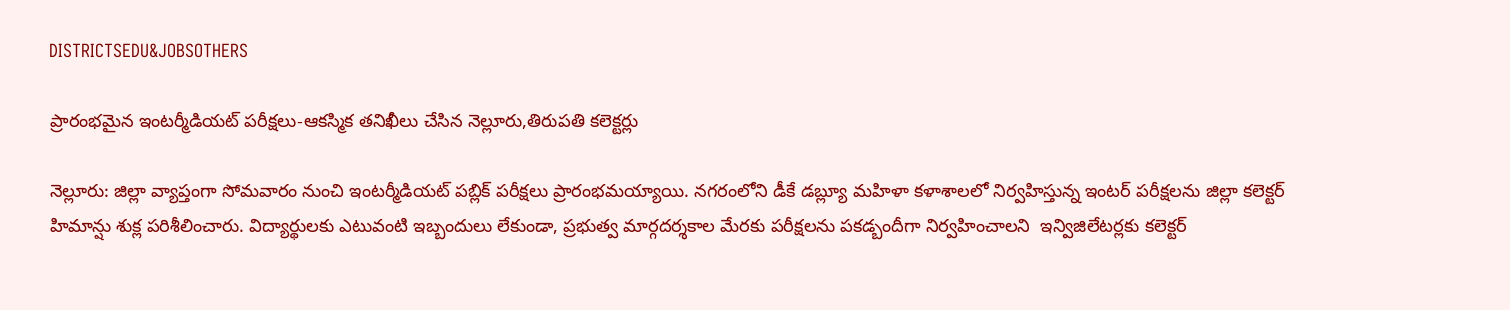DISTRICTSEDU&JOBSOTHERS

ప్రారంభమైన ఇంటర్మీడియట్ పరీక్షలు-ఆకస్మిక తనిఖీలు చేసిన నెల్లూరు,తిరుపతి కలెక్టర్లు

నెల్లూరు: జిల్లా వ్యాప్తంగా సోమవారం నుంచి ఇంటర్మీడియట్ పబ్లిక్ పరీక్షలు ప్రారంభమయ్యాయి. నగరంలోని డీకే డబ్ల్యూ మహిళా కళాశాలలో నిర్వహిస్తున్న ఇంటర్ పరీక్షలను జిల్లా కలెక్టర్ హిమాన్షు శుక్ల పరిశీలించారు. విద్యార్థులకు ఎటువంటి ఇబ్బందులు లేకుండా, ప్రభుత్వ మార్గదర్శకాల మేరకు పరీక్షలను పకడ్బందీగా నిర్వహించాలని  ఇన్విజిలేటర్లకు కలెక్టర్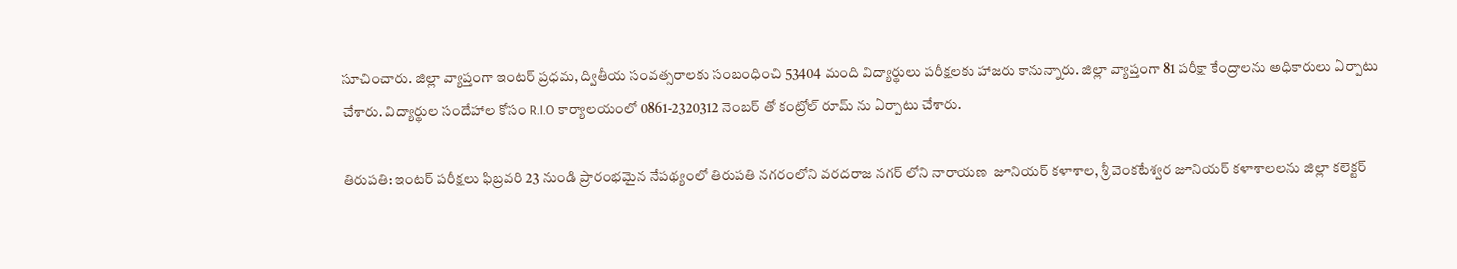సూచించారు. జిల్లా వ్యాప్తంగా ఇంటర్ ప్రధమ, ద్వితీయ సంవత్సరాలకు సంబంధించి 53404 మంది విద్యార్థులు పరీక్షలకు హాజరు కానున్నారు. జిల్లా వ్యాప్తంగా 81 పరీక్షా కేంద్రాలను అధికారులు ఏర్పాటు చేశారు. విద్యార్థుల సందేహాల కోసం R.I.O కార్యాలయంలో 0861-2320312 నెంబర్ తో కంట్రోల్ రూమ్ ను ఏర్పాటు చేశారు.

తిరుపతి: ఇంటర్ పరీక్షలు ఫిబ్రవరి 23 నుండి ప్రారంభమైన నేపథ్యంలో తిరుపతి నగరంలోని వరదరాజ నగర్ లోని నారాయణ  జూనియర్ కళాశాల, శ్రీ వెంకటేశ్వర జూనియర్ కళాశాలలను జిల్లా కలెక్టర్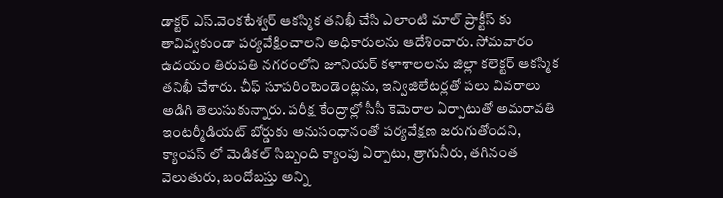డాక్టర్ ఎస్.వెంకటేశ్వర్ ఆకస్మిక తనిఖీ చేసి ఎలాంటి మాల్ ప్రాక్టీస్ కు తావివ్వకుండా పర్యవేక్షించాలని అధికారులను ఆదేశించారు. సోమవారం ఉదయం తిరుపతి నగరంలోని జూనియర్ కళాశాలలను జిల్లా కలెక్టర్ ఆకస్మిక తనిఖీ చేశారు. చీఫ్ సూపరింటెండెంట్లను, ఇన్విజిలేటర్లతో పలు వివరాలు అడిగి తెలుసుకున్నారు. పరీక్ష కేంద్రాల్లో సీసీ కెమెరాల ఏర్పాటుతో అమరావతి ఇంటర్మీడియట్ బోర్డుకు అనుసంధానంతో పర్యవేక్షణ జరుగుతోందని, క్యాంపస్ లో మెడికల్ సిబ్బంది క్యాంపు ఏర్పాటు, త్రాగునీరు, తగినంత వెలుతురు, బందోబస్తు అన్ని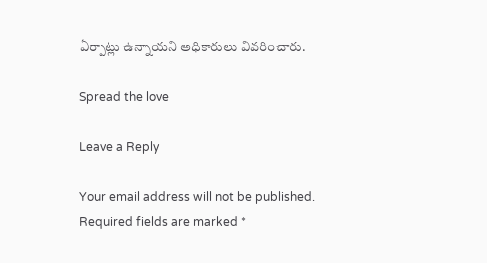ఏర్పాట్లు ఉన్నాయని అధికారులు వివరించారు.

Spread the love

Leave a Reply

Your email address will not be published. Required fields are marked *